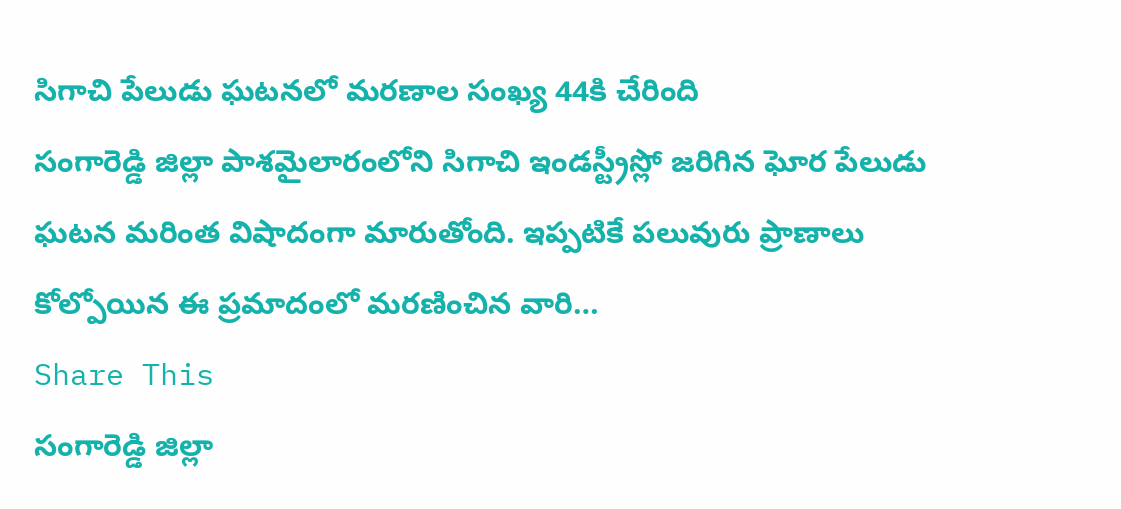సిగాచి పేలుడు ఘటనలో మరణాల సంఖ్య 44కి చేరింది
సంగారెడ్డి జిల్లా పాశమైలారంలోని సిగాచి ఇండస్ట్రీస్లో జరిగిన ఘోర పేలుడు ఘటన మరింత విషాదంగా మారుతోంది. ఇప్పటికే పలువురు ప్రాణాలు కోల్పోయిన ఈ ప్రమాదంలో మరణించిన వారి…
Share This
సంగారెడ్డి జిల్లా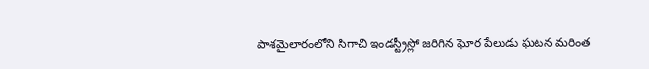పాశమైలారంలోని సిగాచి ఇండస్ట్రీస్లో జరిగిన ఘోర పేలుడు ఘటన మరింత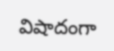విషాదంగా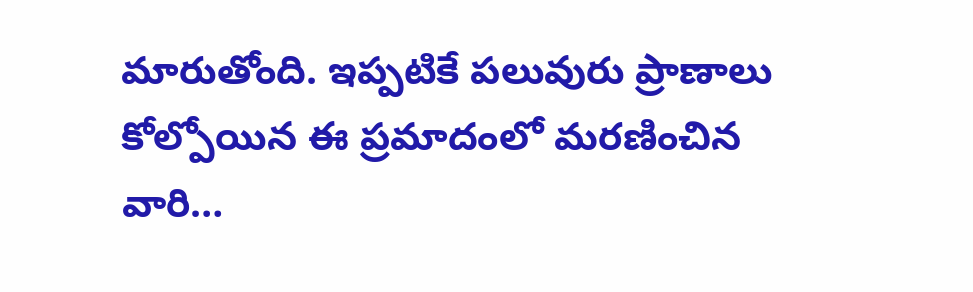మారుతోంది. ఇప్పటికే పలువురు ప్రాణాలు కోల్పోయిన ఈ ప్రమాదంలో మరణించిన వారి…